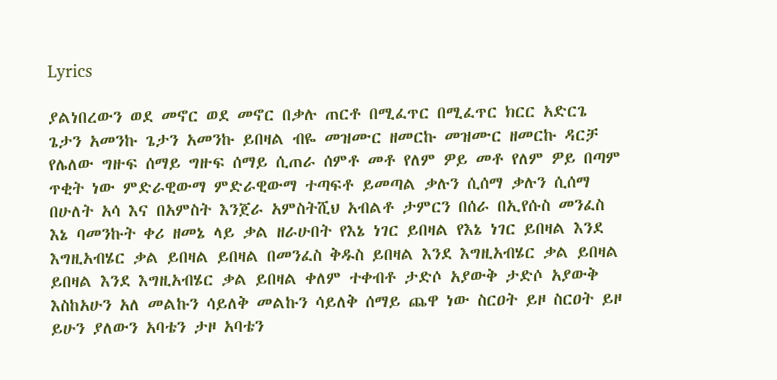Lyrics

ያልነበረውን ወደ መኖር ወደ መኖር በቃሉ ጠርቶ በሚፈጥር በሚፈጥር ክርር አድርጌ ጌታን አመንኩ ጌታን አመንኩ ይበዛል ብዬ መዝሙር ዘመርኩ መዝሙር ዘመርኩ ዳርቻ የሌለው ግዙፍ ሰማይ ግዙፍ ሰማይ ሲጠራ ሰምቶ መቶ የለም ዎይ መቶ የለም ዎይ በጣም ጥቂት ነው ምድራዊውማ ምድራዊውማ ተጣፍቶ ይመጣል ቃሉን ሲሰማ ቃሉን ሲሰማ በሁለት አሳ እና በአምስት እንጀራ አምስትሺህ አብልቶ ታምርን በሰራ በኢየሱስ መንፈስ እኔ ባመንኩት ቀሪ ዘመኔ ላይ ቃል ዘራሁበት የእኔ ነገር ይበዛል የእኔ ነገር ይበዛል እንደ እግዚአብሄር ቃል ይበዛል ይበዛል በመንፈስ ቅዱስ ይበዛል እንደ እግዚአብሄር ቃል ይበዛል ይበዛል እንደ እግዚአብሄር ቃል ይበዛል ቀለም ተቀብቶ ታድሶ አያውቅ ታድሶ አያውቅ እስከአሁን አለ መልኩን ሳይለቅ መልኩን ሳይለቅ ሰማይ ጨዋ ነው ስርዐት ይዞ ስርዐት ይዞ ይሁን ያለውን አባቴን ታዞ አባቴን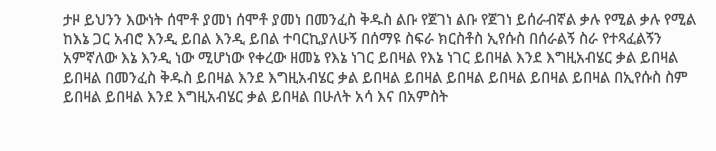ታዞ ይህንን እውነት ሰሞቶ ያመነ ሰሞቶ ያመነ በመንፈስ ቅዱስ ልቡ የጀገነ ልቡ የጀገነ ይሰራብኛል ቃሉ የሚል ቃሉ የሚል ከእኔ ጋር አብሮ እንዲ ይበል እንዲ ይበል ተባርኪያለሁኝ በሰማዩ ስፍራ ክርስቶስ ኢየሱስ በሰራልኝ ስራ የተጻፈልኝን አምኛለው እኔ እንዲ ነው ሚሆነው የቀረው ዘመኔ የእኔ ነገር ይበዛል የእኔ ነገር ይበዛል እንደ እግዚአብሄር ቃል ይበዛል ይበዛል በመንፈስ ቅዱስ ይበዛል እንደ እግዚአብሄር ቃል ይበዛል ይበዛል ይበዛል ይበዛል ይበዛል ይበዛል በኢየሱስ ስም ይበዛል ይበዛል እንደ እግዚአብሄር ቃል ይበዛል በሁለት አሳ እና በአምስት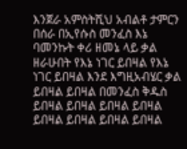እንጀራ አምስትሺህ አብልቶ ታምርን በሰራ በኢየሱስ መንፈስ እኔ ባመንኩት ቀሪ ዘመኔ ላይ ቃል ዘራሁበት የእኔ ነገር ይበዛል የእኔ ነገር ይበዛል እንደ እግዚአብሄር ቃል ይበዛል ይበዛል በመንፈስ ቅዱስ ይበዛል ይበዛል ይበዛል ይበዛል ይበዛል ይበዛል ይበዛል ይበዛል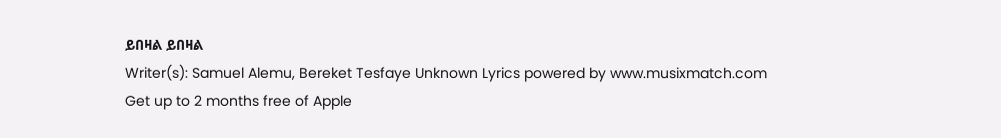ይበዛል ይበዛል
Writer(s): Samuel Alemu, Bereket Tesfaye Unknown Lyrics powered by www.musixmatch.com
Get up to 2 months free of Apple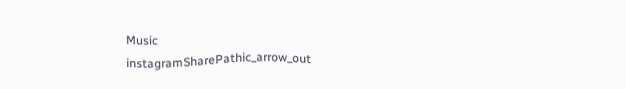Music
instagramSharePathic_arrow_out